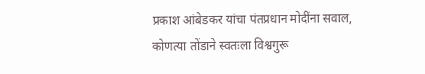प्रकाश आंबेडकर यांचा पंतप्रधान मोदींना सवाल, कोणत्या तोंडाने स्वतःला विश्वगुरू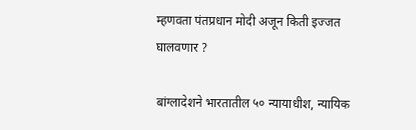म्हणवता पंतप्रधान मोदी अजून किती इज्जत घालवणार ?

बांग्लादेशने भारतातील ५० न्यायाधीश, न्यायिक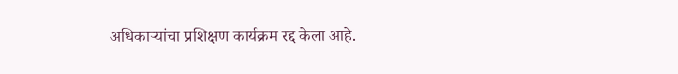अधिकाऱ्यांचा प्रशिक्षण कार्यक्रम रद्द केला आहे.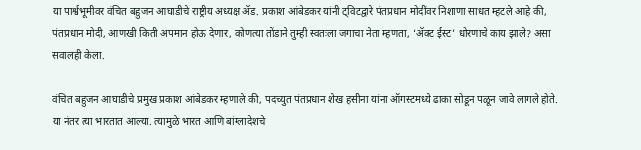या पार्श्वभूमीवर वंचित बहुजन आघाडीचे राष्ट्रीय अध्यक्ष ॲड. प्रकाश आंबेडकर यांनी ट्विटद्वारे पंतप्रधान मोदींवर निशाणा साधत म्हटले आहे की, पंतप्रधान मोदी, आणखी किती अपमान होऊ देणार, कोणत्या तोंडाने तुम्ही स्वतःला जगाचा नेता म्हणता, ‘ॲक्ट ईस्ट’ धोरणाचे काय झाले? असा सवालही केला.

वंचित बहुजन आघाडीचे प्रमुख प्रकाश आंबेडकर म्हणाले की, पदच्युत पंतप्रधान शेख हसीना यांना ऑगस्टमध्ये ढाका सोडून पळून जावे लागले होते. या नंतर त्या भारतात आल्या. त्यामुळे भारत आणि बांग्लादेशचे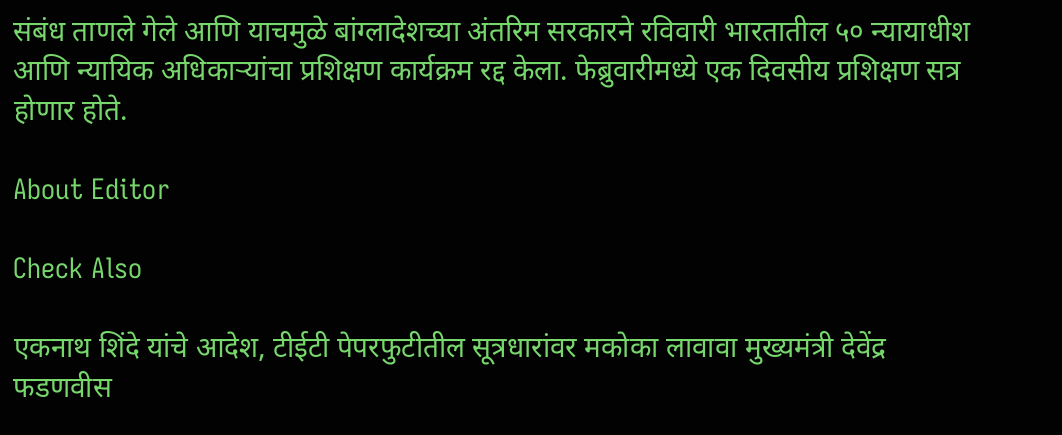संबंध ताणले गेले आणि याचमुळे बांग्लादेशच्या अंतरिम सरकारने रविवारी भारतातील ५० न्यायाधीश आणि न्यायिक अधिकाऱ्यांचा प्रशिक्षण कार्यक्रम रद्द केला. फेब्रुवारीमध्ये एक दिवसीय प्रशिक्षण सत्र होणार होते.

About Editor

Check Also

एकनाथ शिंदे यांचे आदेश, टीईटी पेपरफुटीतील सूत्रधारांवर मकोका लावावा मुख्यमंत्री देवेंद्र फडणवीस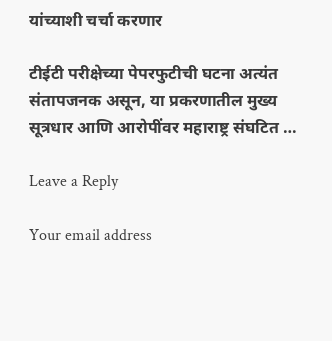यांच्याशी चर्चा करणार

टीईटी परीक्षेच्या पेपरफुटीची घटना अत्यंत संतापजनक असून, या प्रकरणातील मुख्य सूत्रधार आणि आरोपींवर महाराष्ट्र संघटित …

Leave a Reply

Your email address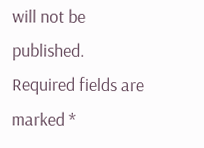will not be published. Required fields are marked *